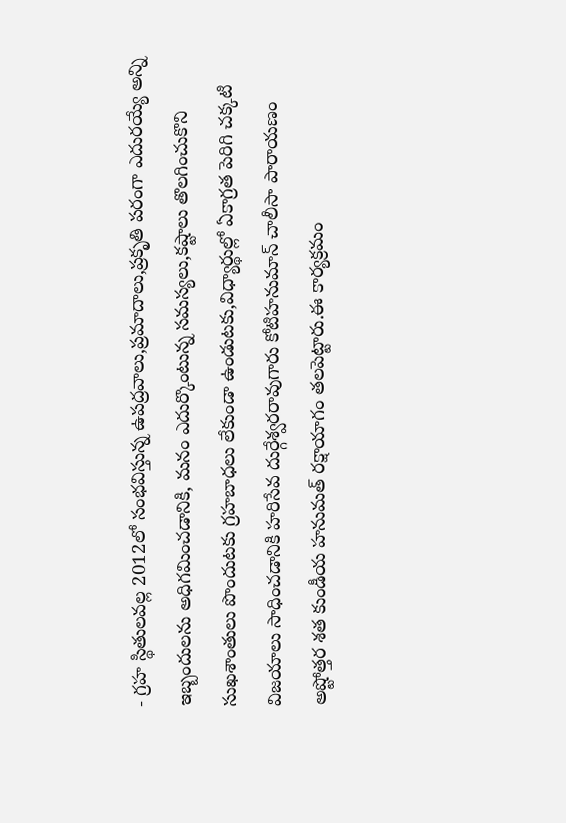- గ్రహ స్థితులవల్ల 2012లో సంభవిస్తున్న ఉపద్రవాలు,ప్రమాదాలు,ప్రకృతి పరంగా ఎదురయ్యే అన్ని ఇబ్బందులను అధిగమించడానికి, మనం ఎదుర్కొంటున్న సమస్యలు,కష్టాలు తొలగించుకొని సుఖశాంతులు పొందుటకు గ్రహబాధలు లేకుండా ఉండుటకు,విధ్యార్థుల్లో ఏకాగ్రత పెరిగి చక్కటి విజయాలు సాధించడానికి హరిసేవ దుర్గేశ్వరరావుగారు కోటిహనుమాన్ చాలీసా పారాయణం అష్టోత్తర శత కుండీయ హనుమత్ రక్షాయాగం తలపెట్టారు.ఈ కార్యక్రమం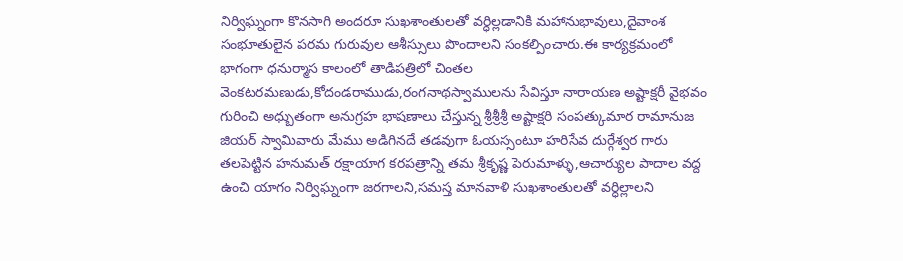నిర్విఘ్నంగా కొనసాగి అందరూ సుఖశాంతులతో వర్ధిల్లడానికి మహానుభావులు,దైవాంశ సంభూతులైన పరమ గురువుల ఆశీస్సులు పొందాలని సంకల్పించారు.ఈ కార్యక్రమంలో భాగంగా ధనుర్మాస కాలంలో తాడిపత్రిలో చింతల వెంకటరమణుడు,కోదండరాముడు,రంగనాథస్వాములను సేవిస్తూ నారాయణ అష్టాక్షరీ వైభవం గురించి అధ్బుతంగా అనుగ్రహ భాషణాలు చేస్తున్న శ్రీశ్రీశ్రీ అష్టాక్షరి సంపత్కుమార రామానుజ జియర్ స్వామివారు మేము అడిగినదే తడవుగా ఓయస్సంటూ హరిసేవ దుర్గేశ్వర గారు తలపెట్టిన హనుమత్ రక్షాయాగ కరపత్రాన్ని తమ శ్రీకృష్ణ పెరుమాళ్ళు,ఆచార్యుల పాదాల వద్ద ఉంచి యాగం నిర్విఘ్నంగా జరగాలని,సమస్త మానవాళి సుఖశాంతులతో వర్ధిల్లాలని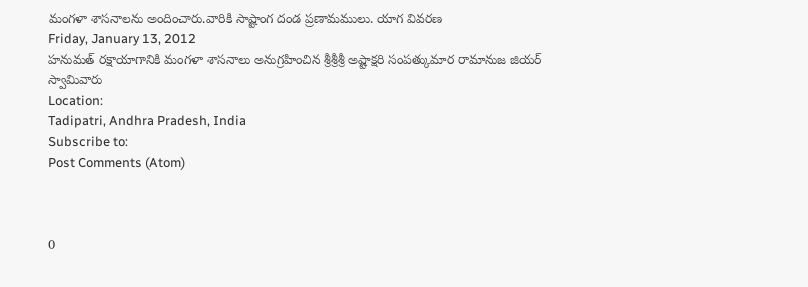మంగళా శాసనాలను అందించారు.వారికి సాష్టాంగ దండ ప్రణామములు. యాగ వివరణ
Friday, January 13, 2012
హనుమత్ రక్షాయాగానికి మంగళా శాసనాలు అనుగ్రహించిన శ్రీశ్రీశ్రీ అష్టాక్షరి సంపత్కుమార రామానుజ జియర్ స్వామివారు
Location:
Tadipatri, Andhra Pradesh, India
Subscribe to:
Post Comments (Atom)



0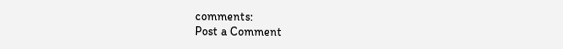comments:
Post a Comment